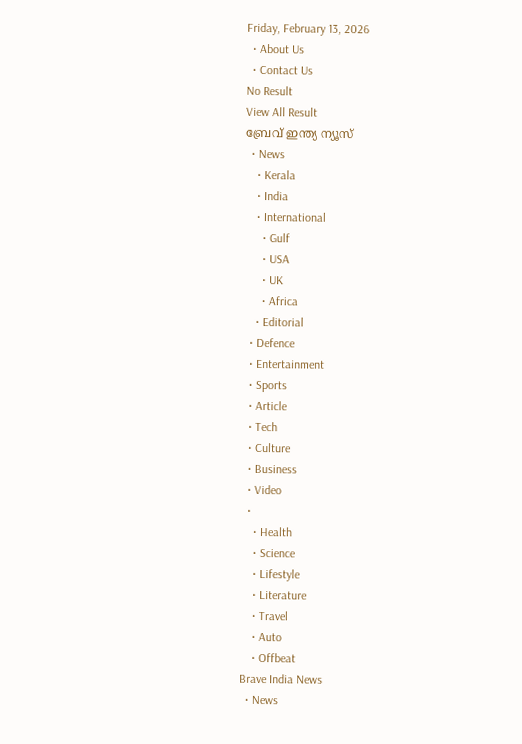Friday, February 13, 2026
  • About Us
  • Contact Us
No Result
View All Result
ബ്രേവ് ഇന്ത്യ ന്യൂസ്
  • News
    • Kerala
    • India
    • International
      • Gulf
      • USA
      • UK
      • Africa
    • Editorial
  • Defence
  • Entertainment
  • Sports
  • Article
  • Tech
  • Culture
  • Business
  • Video
  •
    • Health
    • Science
    • Lifestyle
    • Literature
    • Travel
    • Auto
    • Offbeat
Brave India News
  • News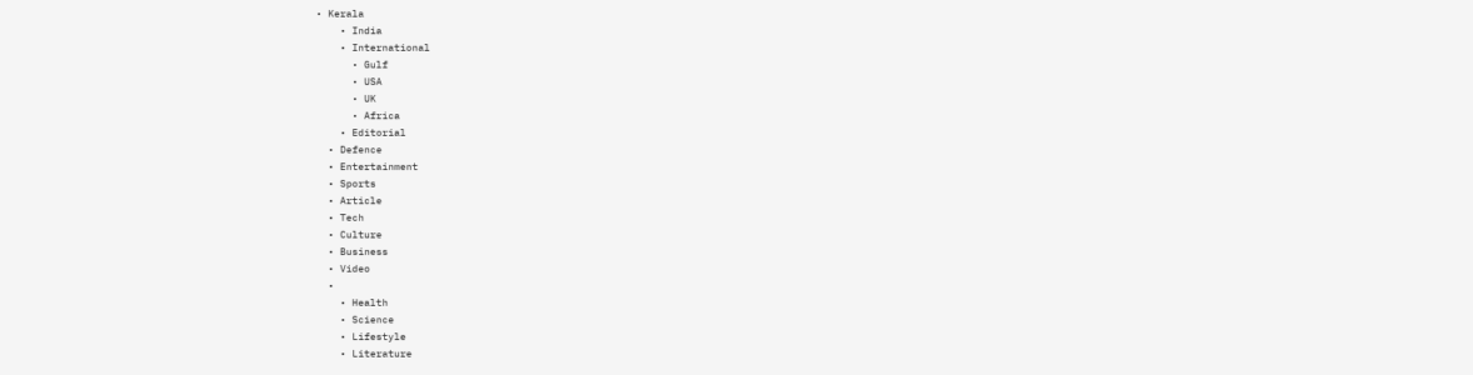• Kerala
    • India
    • International
      • Gulf
      • USA
      • UK
      • Africa
    • Editorial
  • Defence
  • Entertainment
  • Sports
  • Article
  • Tech
  • Culture
  • Business
  • Video
  •
    • Health
    • Science
    • Lifestyle
    • Literature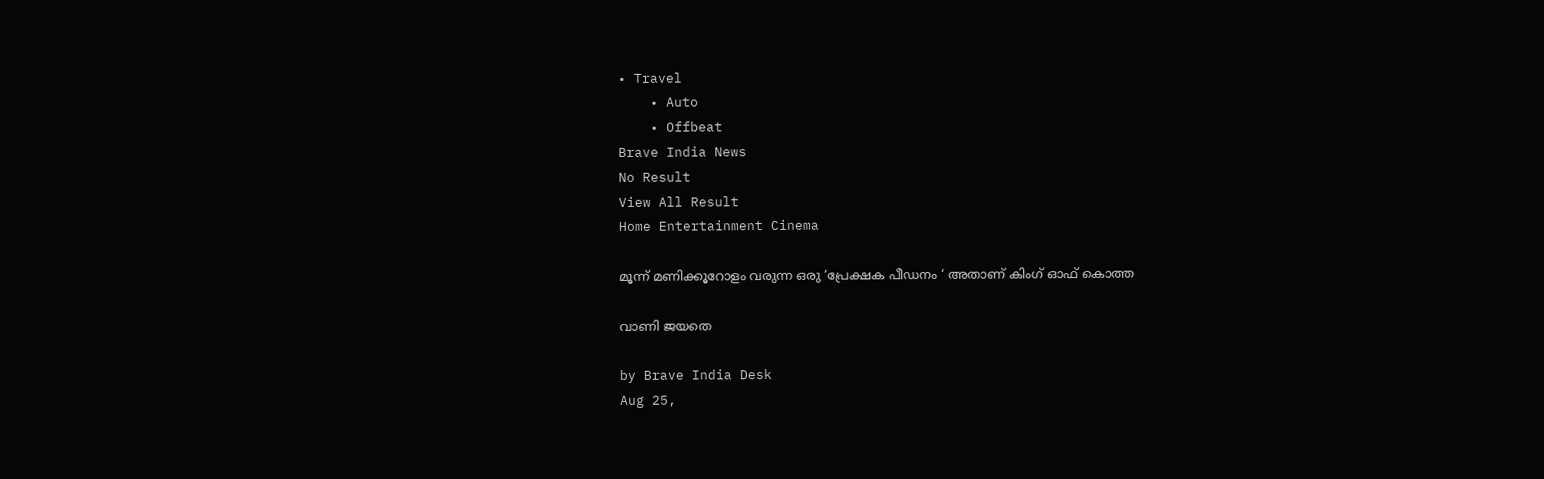• Travel
    • Auto
    • Offbeat
Brave India News
No Result
View All Result
Home Entertainment Cinema

മൂന്ന് മണിക്കൂറോളം വരുന്ന ഒരു ‘പ്രേക്ഷക പീഡനം ‘ അതാണ് കിംഗ് ഓഫ് കൊത്ത

വാണി ജയതെ

by Brave India Desk
Aug 25,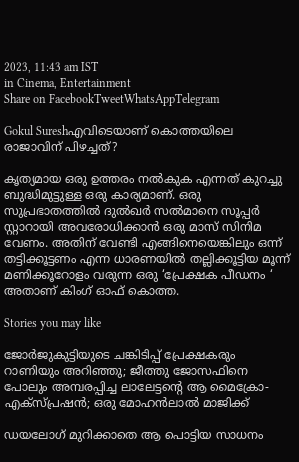2023, 11:43 am IST
in Cinema, Entertainment
Share on FacebookTweetWhatsAppTelegram

Gokul Sureshഎവിടെയാണ് കൊത്തയിലെ രാജാവിന് പിഴച്ചത്?

കൃത്യമായ ഒരു ഉത്തരം നൽകുക എന്നത് കുറച്ചു ബുദ്ധിമുട്ടുള്ള ഒരു കാര്യമാണ്. ഒരു സുപ്രഭാതത്തിൽ ദുൽഖർ സൽമാനെ സൂപ്പർ സ്റ്റാറായി അവരോധിക്കാൻ ഒരു മാസ് സിനിമ വേണം. അതിന് വേണ്ടി എങ്ങിനെയെങ്കിലും ഒന്ന് തട്ടിക്കൂട്ടണം എന്ന ധാരണയിൽ തല്ലിക്കൂട്ടിയ മൂന്ന് മണിക്കൂറോളം വരുന്ന ഒരു ‘പ്രേക്ഷക പീഡനം ‘ അതാണ് കിംഗ് ഓഫ് കൊത്ത.

Stories you may like

ജോർജുകുട്ടിയുടെ ചങ്കിടിപ്പ് പ്രേക്ഷകരും റാണിയും അറിഞ്ഞു; ജീത്തു ജോസഫിനെ പോലും അമ്പരപ്പിച്ച ലാലേട്ടന്റെ ആ മൈക്രോ-എക്സ്പ്രഷൻ; ഒരു മോഹൻലാൽ മാജിക്ക്

ഡയലോഗ് മുറിക്കാതെ ആ പൊട്ടിയ സാധനം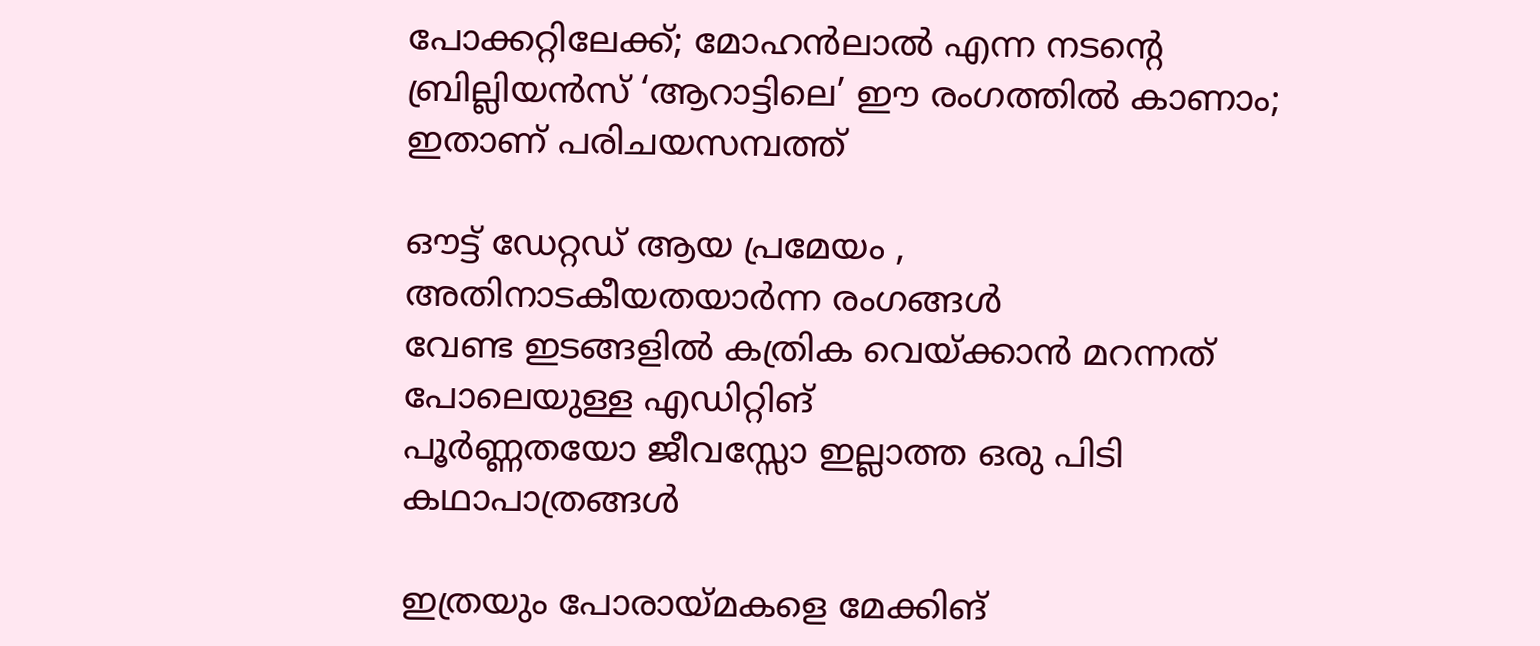പോക്കറ്റിലേക്ക്; മോഹൻലാൽ എന്ന നടന്റെ ബ്രില്ലിയൻസ് ‘ആറാട്ടിലെ’ ഈ രംഗത്തിൽ കാണാം; ഇതാണ് പരിചയസമ്പത്ത്

ഔട്ട് ഡേറ്റഡ് ആയ പ്രമേയം , അതിനാടകീയതയാർന്ന രംഗങ്ങൾ
വേണ്ട ഇടങ്ങളിൽ കത്രിക വെയ്ക്കാൻ മറന്നത് പോലെയുള്ള എഡിറ്റിങ്
പൂർണ്ണതയോ ജീവസ്സോ ഇല്ലാത്ത ഒരു പിടി കഥാപാത്രങ്ങൾ

ഇത്രയും പോരായ്മകളെ മേക്കിങ്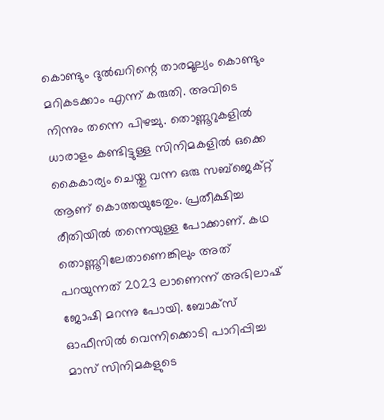കൊണ്ടും ദുൽഖറിന്റെ താരമൂല്യം കൊണ്ടും മറികടക്കാം എന്ന് കരുതി. അവിടെ നിന്നും തന്നെ പിഴച്ചു. തൊണ്ണൂറുകളിൽ ധാരാളം കണ്ടിട്ടുള്ള സിനിമകളിൽ ഒക്കെ കൈകാര്യം ചെയ്തു വന്ന ഒരു സബ്ജെക്റ്റ് ആണ് കൊത്തയുടേതും. പ്രതീക്ഷിച്ച രീതിയിൽ തന്നെയുള്ള പോക്കാണ്. കഥ തൊണ്ണൂറിലേതാണെങ്കിലും അത് പറയുന്നത് 2023 ലാണെന്ന് അഭിലാഷ് ജോഷി മറന്നു പോയി. ബോക്സ് ഓഫീസിൽ വെന്നിക്കൊടി പാറിപ്പിച്ച മാസ് സിനിമകളുടെ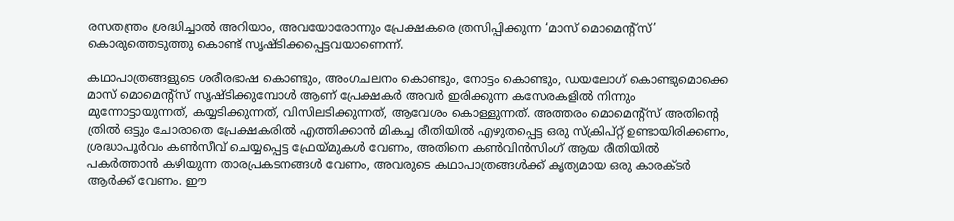രസതന്ത്രം ശ്രദ്ധിച്ചാൽ അറിയാം, അവയോരോന്നും പ്രേക്ഷകരെ ത്രസിപ്പിക്കുന്ന ‘മാസ് മൊമെന്റ്‌സ്‌’ കൊരുത്തെടുത്തു കൊണ്ട് സൃഷ്ടിക്കപ്പെട്ടവയാണെന്ന്.

കഥാപാത്രങ്ങളുടെ ശരീരഭാഷ കൊണ്ടും, അംഗചലനം കൊണ്ടും, നോട്ടം കൊണ്ടും, ഡയലോഗ് കൊണ്ടുമൊക്കെ മാസ് മൊമെന്റ്‌സ്‌ സൃഷ്ടിക്കുമ്പോൾ ആണ് പ്രേക്ഷകർ അവർ ഇരിക്കുന്ന കസേരകളിൽ നിന്നും മുന്നോട്ടായുന്നത്, കയ്യടിക്കുന്നത്, വിസിലടിക്കുന്നത്, ആവേശം കൊള്ളുന്നത്. അത്തരം മൊമെന്റ്‌സ്‌ അതിന്റെ ത്രിൽ ഒട്ടും ചോരാതെ പ്രേക്ഷകരിൽ എത്തിക്കാൻ മികച്ച രീതിയിൽ എഴുതപ്പെട്ട ഒരു സ്ക്രിപ്റ്റ് ഉണ്ടായിരിക്കണം, ശ്രദ്ധാപൂർവം കൺസീവ് ചെയ്യപ്പെട്ട ഫ്രേയ്മുകൾ വേണം, അതിനെ കൺവിൻസിംഗ് ആയ രീതിയിൽ പകർത്താൻ കഴിയുന്ന താരപ്രകടനങ്ങൾ വേണം, അവരുടെ കഥാപാത്രങ്ങൾക്ക് കൃത്യമായ ഒരു കാരക്ടർ ആർക്ക് വേണം. ഈ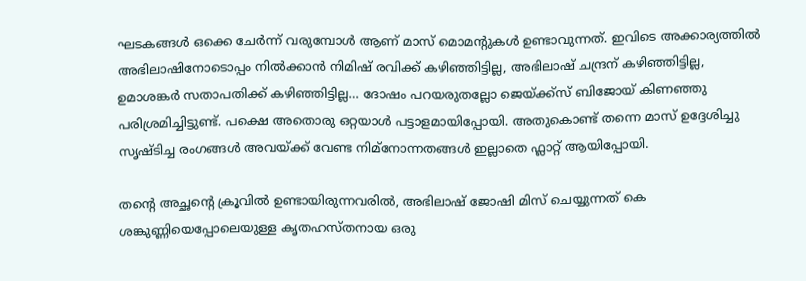ഘടകങ്ങൾ ഒക്കെ ചേർന്ന് വരുമ്പോൾ ആണ് മാസ് മൊമന്റുകൾ ഉണ്ടാവുന്നത്. ഇവിടെ അക്കാര്യത്തിൽ അഭിലാഷിനോടൊപ്പം നിൽക്കാൻ നിമിഷ് രവിക്ക് കഴിഞ്ഞിട്ടില്ല, അഭിലാഷ് ചന്ദ്രന് കഴിഞ്ഞിട്ടില്ല, ഉമാശങ്കർ സതാപതിക്ക് കഴിഞ്ഞിട്ടില്ല… ദോഷം പറയരുതല്ലോ ജെയ്ക്ക്സ് ബിജോയ് കിണഞ്ഞു പരിശ്രമിച്ചിട്ടുണ്ട്. പക്ഷെ അതൊരു ഒറ്റയാൾ പട്ടാളമായിപ്പോയി. അതുകൊണ്ട് തന്നെ മാസ് ഉദ്ദേശിച്ചു സൃഷ്ടിച്ച രംഗങ്ങൾ അവയ്ക്ക് വേണ്ട നിമ്നോന്നതങ്ങൾ ഇല്ലാതെ ഫ്ലാറ്റ് ആയിപ്പോയി.

തന്റെ അച്ഛന്റെ ക്രൂവിൽ ഉണ്ടായിരുന്നവരിൽ, അഭിലാഷ് ജോഷി മിസ് ചെയ്യുന്നത് കെ ശങ്കുണ്ണിയെപ്പോലെയുള്ള കൃതഹസ്തനായ ഒരു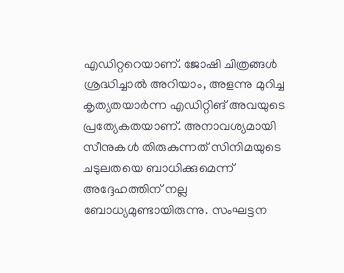എഡിറ്ററെയാണ്. ജോഷി ചിത്രങ്ങൾ ശ്രദ്ധിച്ചാൽ അറിയാം, അളന്നു മുറിച്ച കൃത്യതയാർന്ന എഡിറ്റിങ് അവയുടെ പ്രത്യേകതയാണ്. അനാവശ്യമായി സീനുകൾ തിരുകുന്നത് സിനിമയുടെ ചടുലതയെ ബാധിക്കുമെന്ന് അദ്ദേഹത്തിന് നല്ല ബോധ്യമുണ്ടായിരുന്നു. സംഘട്ടന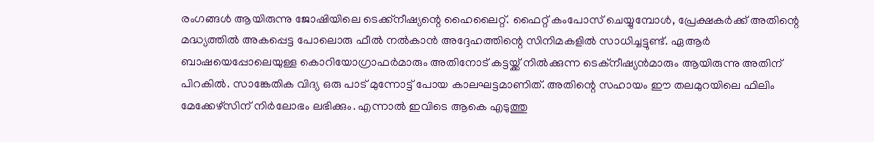രംഗങ്ങൾ ആയിരുന്നു ജോഷിയിലെ ടെക്ക്‌നീഷ്യന്റെ ഹൈലൈറ്റ്. ഫൈറ്റ് കംപോസ് ചെയ്യുമ്പോൾ, പ്രേക്ഷകർക്ക് അതിന്റെ മദ്ധ്യത്തിൽ അകപ്പെട്ട പോലൊരു ഫീൽ നൽകാൻ അദ്ദേഹത്തിന്റെ സിനിമകളിൽ സാധിച്ചട്ടുണ്ട്. ഏആർ ബാഷയെപ്പോലെയുള്ള കൊറിയോഗ്രാഫർമാരും അതിനോട് കട്ടയ്ക്ക് നിൽക്കുന്ന ടെക്‌നീഷ്യൻമാരും ആയിരുന്നു അതിന് പിറകിൽ. സാങ്കേതിക വിദ്യ ഒരു പാട് മുന്നോട്ട് പോയ കാലഘട്ടമാണിത്. അതിന്റെ സഹായം ഈ തലമുറയിലെ ഫിലിം മേക്കേഴ്സിന് നിർലോഭം ലഭിക്കും. എന്നാൽ ഇവിടെ ആകെ എടുത്തു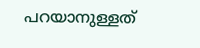പറയാനുള്ളത്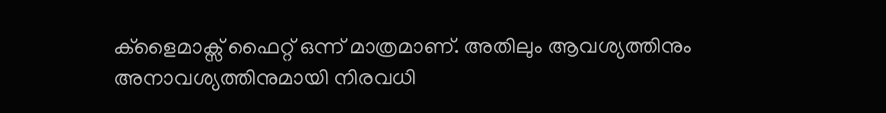ക്ളൈമാക്സ് ഫൈറ്റ് ഒന്ന് മാത്രമാണ്. അതിലും ആവശ്യത്തിനും അനാവശ്യത്തിനുമായി നിരവധി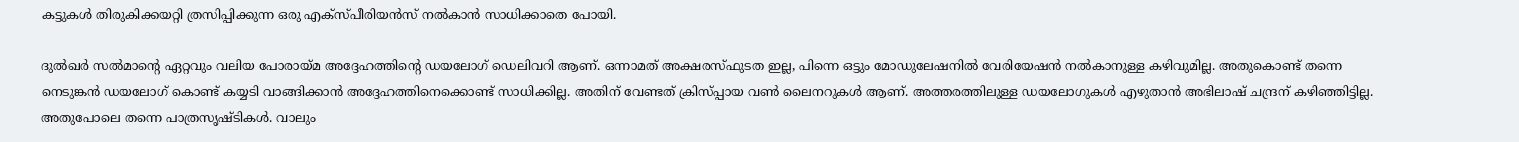കട്ടുകൾ തിരുകിക്കയറ്റി ത്രസിപ്പിക്കുന്ന ഒരു എക്സ്പീരിയൻസ് നൽകാൻ സാധിക്കാതെ പോയി.

ദുൽഖർ സൽമാന്റെ ഏറ്റവും വലിയ പോരായ്മ അദ്ദേഹത്തിന്റെ ഡയലോഗ് ഡെലിവറി ആണ്. ഒന്നാമത് അക്ഷരസ്ഫുടത ഇല്ല, പിന്നെ ഒട്ടും മോഡുലേഷനിൽ വേരിയേഷൻ നൽകാനുള്ള കഴിവുമില്ല. അതുകൊണ്ട് തന്നെ നെടുങ്കൻ ഡയലോഗ് കൊണ്ട് കയ്യടി വാങ്ങിക്കാൻ അദ്ദേഹത്തിനെക്കൊണ്ട് സാധിക്കില്ല. അതിന് വേണ്ടത് ക്രിസ്പ്പായ വൺ ലൈനറുകൾ ആണ്. അത്തരത്തിലുള്ള ഡയലോഗുകൾ എഴുതാൻ അഭിലാഷ് ചന്ദ്രന് കഴിഞ്ഞിട്ടില്ല. അതുപോലെ തന്നെ പാത്രസൃഷ്ടികൾ. വാലും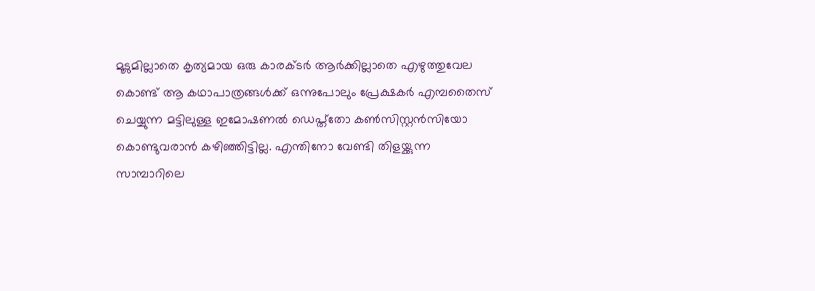മൂടുമില്ലാതെ കൃത്യമായ ഒരു കാരക്ടർ ആർക്കില്ലാതെ എഴുത്തുവേല കൊണ്ട് ആ കഥാപാത്രങ്ങൾക്ക് ഒന്നുപോലും പ്രേക്ഷകർ എമ്പതൈസ് ചെയ്യുന്ന മട്ടിലുള്ള ഇമോഷണൽ ഡെപ്ത്തോ കൺസിസ്റ്റൻസിയോ കൊണ്ടുവരാൻ കഴിഞ്ഞിട്ടില്ല. എന്തിനോ വേണ്ടി തിളയ്ക്കുന്ന സാമ്പാറിലെ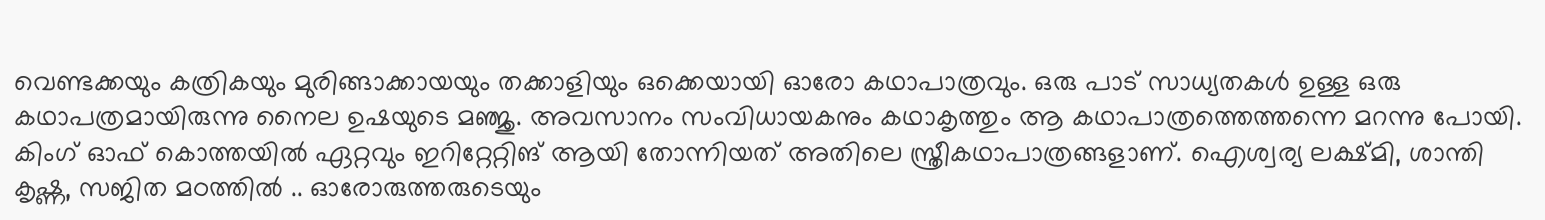വെണ്ടക്കയും കത്രികയും മുരിങ്ങാക്കായയും തക്കാളിയും ഒക്കെയായി ഓരോ കഥാപാത്രവും. ഒരു പാട് സാധ്യതകൾ ഉള്ള ഒരു കഥാപത്രമായിരുന്നു നൈല ഉഷയുടെ മഞ്ജു. അവസാനം സംവിധായകനും കഥാകൃത്തും ആ കഥാപാത്രത്തെത്തന്നെ മറന്നു പോയി. കിംഗ് ഓഫ് കൊത്തയിൽ ഏറ്റവും ഇറിറ്റേറ്റിങ് ആയി തോന്നിയത് അതിലെ സ്ത്രീകഥാപാത്രങ്ങളാണ്. ഐശ്വര്യ ലക്ഷ്മി, ശാന്തി കൃഷ്ണ, സജിത മഠത്തിൽ .. ഓരോരുത്തരുടെയും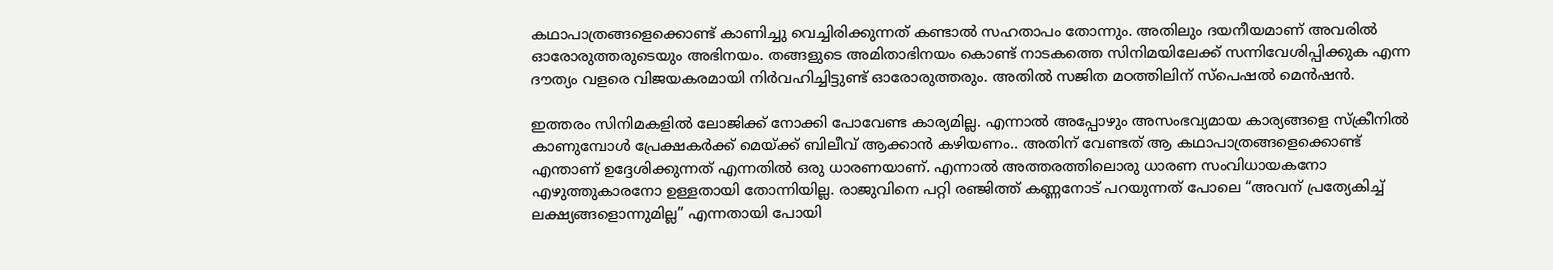കഥാപാത്രങ്ങളെക്കൊണ്ട് കാണിച്ചു വെച്ചിരിക്കുന്നത് കണ്ടാൽ സഹതാപം തോന്നും. അതിലും ദയനീയമാണ് അവരിൽ ഓരോരുത്തരുടെയും അഭിനയം. തങ്ങളുടെ അമിതാഭിനയം കൊണ്ട് നാടകത്തെ സിനിമയിലേക്ക് സന്നിവേശിപ്പിക്കുക എന്ന ദൗത്യം വളരെ വിജയകരമായി നിർവഹിച്ചിട്ടുണ്ട് ഓരോരുത്തരും. അതിൽ സജിത മഠത്തിലിന് സ്പെഷൽ മെൻഷൻ.

ഇത്തരം സിനിമകളിൽ ലോജിക്ക് നോക്കി പോവേണ്ട കാര്യമില്ല. എന്നാൽ അപ്പോഴും അസംഭവ്യമായ കാര്യങ്ങളെ സ്‌ക്രീനിൽ കാണുമ്പോൾ പ്രേക്ഷകർക്ക് മെയ്ക്ക് ബിലീവ് ആക്കാൻ കഴിയണം.. അതിന് വേണ്ടത് ആ കഥാപാത്രങ്ങളെക്കൊണ്ട് എന്താണ് ഉദ്ദേശിക്കുന്നത് എന്നതിൽ ഒരു ധാരണയാണ്. എന്നാൽ അത്തരത്തിലൊരു ധാരണ സംവിധായകനോ എഴുത്തുകാരനോ ഉള്ളതായി തോന്നിയില്ല. രാജുവിനെ പറ്റി രഞ്ജിത്ത് കണ്ണനോട് പറയുന്നത് പോലെ “അവന് പ്രത്യേകിച്ച് ലക്ഷ്യങ്ങളൊന്നുമില്ല” എന്നതായി പോയി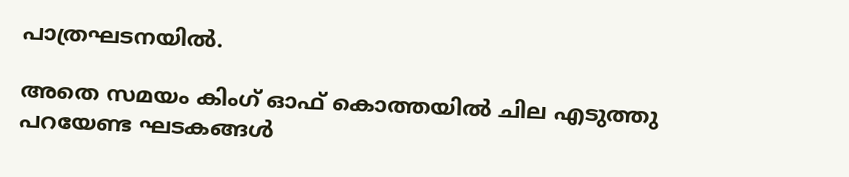പാത്രഘടനയിൽ.

അതെ സമയം കിംഗ് ഓഫ് കൊത്തയിൽ ചില എടുത്തു പറയേണ്ട ഘടകങ്ങൾ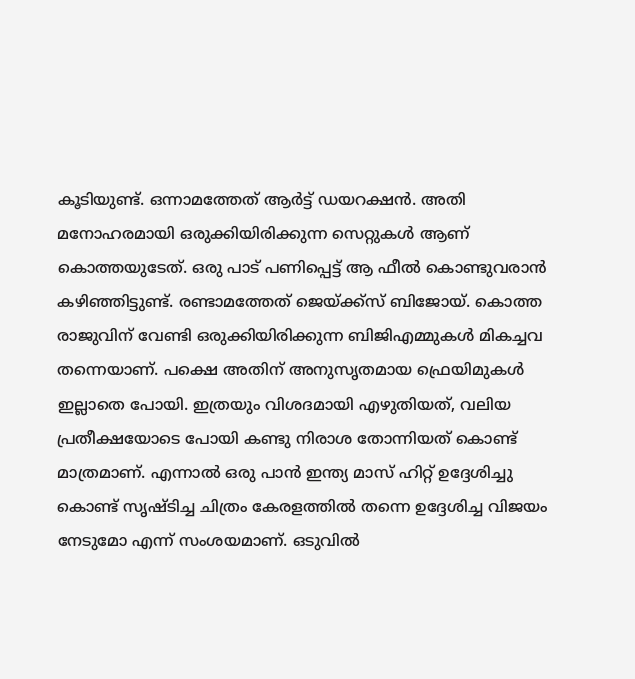കൂടിയുണ്ട്. ഒന്നാമത്തേത് ആർട്ട് ഡയറക്ഷൻ. അതി മനോഹരമായി ഒരുക്കിയിരിക്കുന്ന സെറ്റുകൾ ആണ് കൊത്തയുടേത്. ഒരു പാട് പണിപ്പെട്ട് ആ ഫീൽ കൊണ്ടുവരാൻ കഴിഞ്ഞിട്ടുണ്ട്. രണ്ടാമത്തേത് ജെയ്‌ക്ക്സ് ബിജോയ്. കൊത്ത രാജുവിന് വേണ്ടി ഒരുക്കിയിരിക്കുന്ന ബിജിഎമ്മുകൾ മികച്ചവ തന്നെയാണ്. പക്ഷെ അതിന് അനുസൃതമായ ഫ്രെയിമുകൾ ഇല്ലാതെ പോയി. ഇത്രയും വിശദമായി എഴുതിയത്, വലിയ പ്രതീക്ഷയോടെ പോയി കണ്ടു നിരാശ തോന്നിയത് കൊണ്ട് മാത്രമാണ്. എന്നാൽ ഒരു പാൻ ഇന്ത്യ മാസ് ഹിറ്റ് ഉദ്ദേശിച്ചു കൊണ്ട് സൃഷ്ടിച്ച ചിത്രം കേരളത്തിൽ തന്നെ ഉദ്ദേശിച്ച വിജയം നേടുമോ എന്ന് സംശയമാണ്. ഒടുവിൽ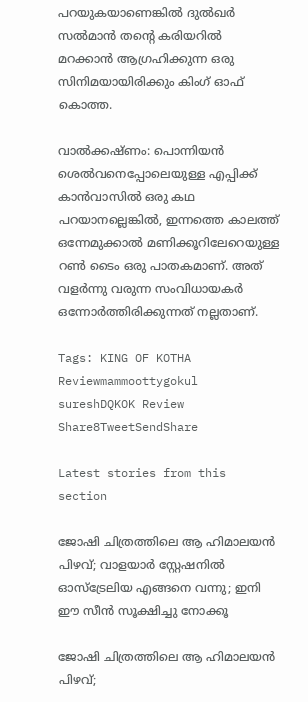പറയുകയാണെങ്കിൽ ദുൽഖർ സൽമാൻ തന്റെ കരിയറിൽ മറക്കാൻ ആഗ്രഹിക്കുന്ന ഒരു സിനിമയായിരിക്കും കിംഗ് ഓഫ് കൊത്ത.

വാൽക്കഷ്ണം: പൊന്നിയൻ ശെൽവനെപ്പോലെയുള്ള എപ്പിക്ക്  കാൻവാസിൽ ഒരു കഥ പറയാനല്ലെങ്കിൽ, ഇന്നത്തെ കാലത്ത് ഒന്നേമുക്കാൽ മണിക്കൂറിലേറെയുള്ള റൺ ടൈം ഒരു പാതകമാണ്. അത് വളർന്നു വരുന്ന സംവിധായകർ ഒന്നോർത്തിരിക്കുന്നത് നല്ലതാണ്.

Tags: KING OF KOTHA Reviewmammoottygokul sureshDQKOK Review
Share8TweetSendShare

Latest stories from this section

ജോഷി ചിത്രത്തിലെ ആ ഹിമാലയൻ പിഴവ്; വാളയാർ സ്റ്റേഷനിൽ ഓസ്‌ട്രേലിയ എങ്ങനെ വന്നു; ഇനി ഈ സീൻ സൂക്ഷിച്ചു നോക്കൂ

ജോഷി ചിത്രത്തിലെ ആ ഹിമാലയൻ പിഴവ്;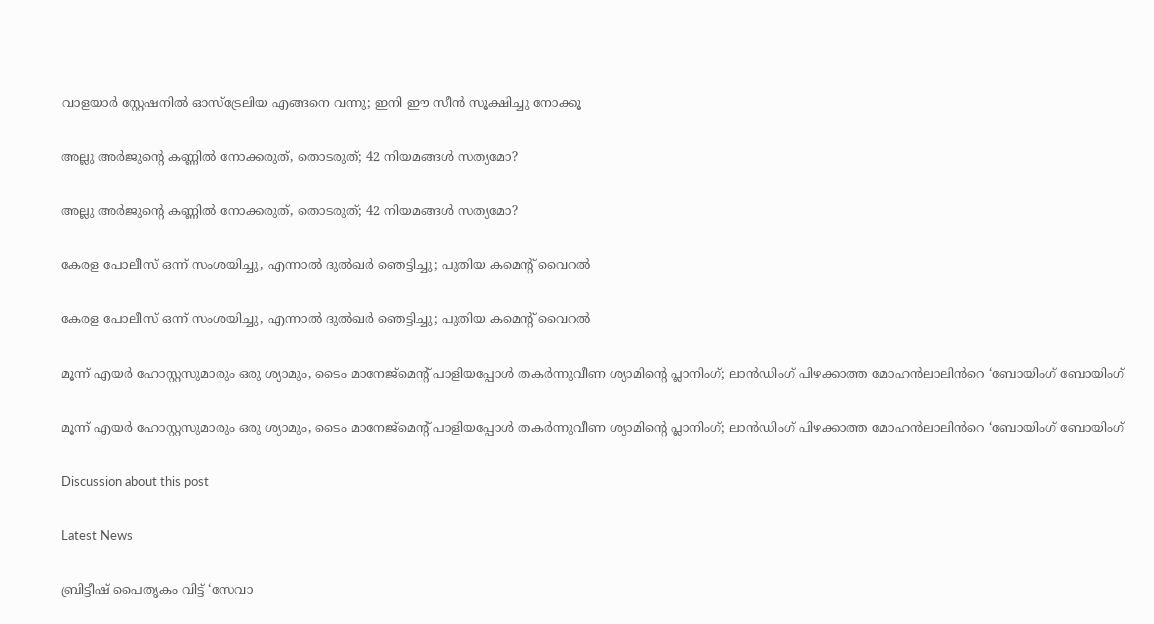വാളയാർ സ്റ്റേഷനിൽ ഓസ്‌ട്രേലിയ എങ്ങനെ വന്നു; ഇനി ഈ സീൻ സൂക്ഷിച്ചു നോക്കൂ

അല്ലു അർജുന്റെ കണ്ണിൽ നോക്കരുത്, തൊടരുത്; 42 നിയമങ്ങൾ സത്യമോ?

അല്ലു അർജുന്റെ കണ്ണിൽ നോക്കരുത്, തൊടരുത്; 42 നിയമങ്ങൾ സത്യമോ?

കേരള പോലീസ് ഒന്ന് സംശയിച്ചു, എന്നാൽ ദുൽഖർ ഞെട്ടിച്ചു; പുതിയ കമെന്റ് വൈറൽ

കേരള പോലീസ് ഒന്ന് സംശയിച്ചു, എന്നാൽ ദുൽഖർ ഞെട്ടിച്ചു; പുതിയ കമെന്റ് വൈറൽ

മൂന്ന് എയർ ഹോസ്റ്റസുമാരും ഒരു ശ്യാമും, ടൈം മാനേജ്‌മെന്റ് പാളിയപ്പോൾ തകർന്നുവീണ ശ്യാമിന്റെ പ്ലാനിംഗ്; ലാൻഡിംഗ് പിഴക്കാത്ത മോഹൻലാലിൻറെ ‘ബോയിംഗ് ബോയിംഗ്

മൂന്ന് എയർ ഹോസ്റ്റസുമാരും ഒരു ശ്യാമും, ടൈം മാനേജ്‌മെന്റ് പാളിയപ്പോൾ തകർന്നുവീണ ശ്യാമിന്റെ പ്ലാനിംഗ്; ലാൻഡിംഗ് പിഴക്കാത്ത മോഹൻലാലിൻറെ ‘ബോയിംഗ് ബോയിംഗ്

Discussion about this post

Latest News

ബ്രിട്ടീഷ് പൈതൃകം വിട്ട് ‘സേവാ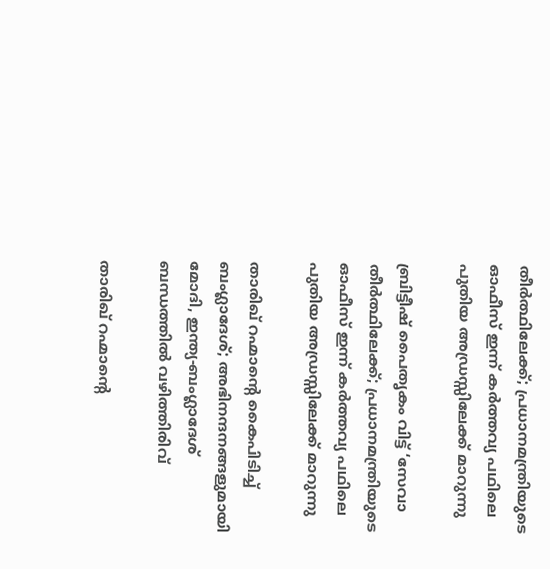തീർത്ഥിലേക്ക്; പ്രധാനമന്ത്രിയുടെ ഓഫീസ് ഇന്ന് കർത്തവ്യ പഥിലെ പുതിയ അഡ്രസ്സിലേക്ക് മാറുന്നു

ബ്രിട്ടീഷ് പൈതൃകം വിട്ട് ‘സേവാ തീർത്ഥിലേക്ക്; പ്രധാനമന്ത്രിയുടെ ഓഫീസ് ഇന്ന് കർത്തവ്യ പഥിലെ പുതിയ അഡ്രസ്സിലേക്ക് മാറുന്നു

താരിഖ് റഹ്മാന്റെ കൈപിടിച്ച് ബംഗ്ലാദേശ്; അഭിനന്ദനങ്ങളുമായി മോദി, ഇന്ത്യ-ബംഗ്ലാദേശ് ബന്ധത്തിൽ വഴിത്തിരിവ്

താരിഖ് റഹ്മാന്റെ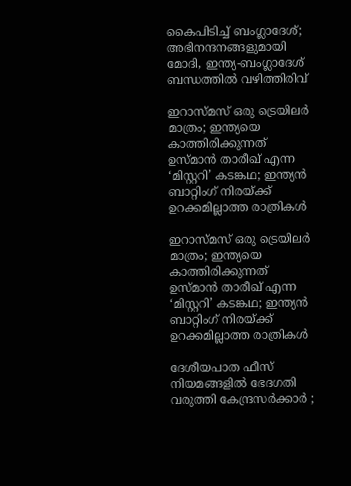കൈപിടിച്ച് ബംഗ്ലാദേശ്; അഭിനന്ദനങ്ങളുമായി മോദി, ഇന്ത്യ-ബംഗ്ലാദേശ് ബന്ധത്തിൽ വഴിത്തിരിവ്

ഇറാസ്മസ് ഒരു ട്രെയിലർ മാത്രം; ഇന്ത്യയെ കാത്തിരിക്കുന്നത് ഉസ്മാൻ താരീഖ് എന്ന ‘മിസ്റ്ററി’ കടങ്കഥ; ഇന്ത്യൻ ബാറ്റിംഗ് നിരയ്ക്ക് ഉറക്കമില്ലാത്ത രാത്രികൾ

ഇറാസ്മസ് ഒരു ട്രെയിലർ മാത്രം; ഇന്ത്യയെ കാത്തിരിക്കുന്നത് ഉസ്മാൻ താരീഖ് എന്ന ‘മിസ്റ്ററി’ കടങ്കഥ; ഇന്ത്യൻ ബാറ്റിംഗ് നിരയ്ക്ക് ഉറക്കമില്ലാത്ത രാത്രികൾ

ദേശീയപാത ഫീസ് നിയമങ്ങളിൽ ഭേദഗതി വരുത്തി കേന്ദ്രസർക്കാർ ;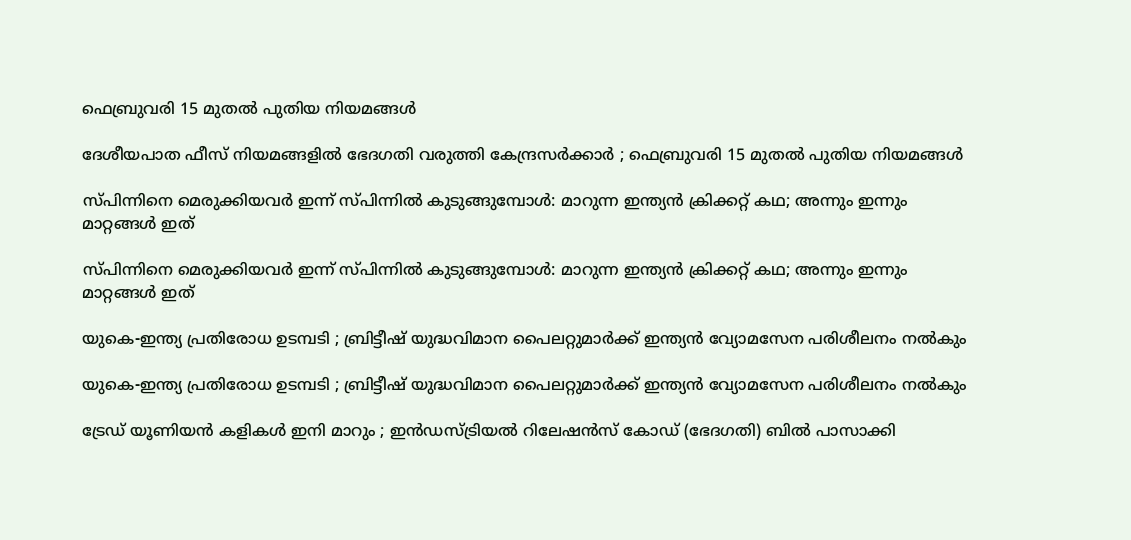ഫെബ്രുവരി 15 മുതൽ പുതിയ നിയമങ്ങൾ

ദേശീയപാത ഫീസ് നിയമങ്ങളിൽ ഭേദഗതി വരുത്തി കേന്ദ്രസർക്കാർ ; ഫെബ്രുവരി 15 മുതൽ പുതിയ നിയമങ്ങൾ

സ്പിന്നിനെ മെരുക്കിയവർ ഇന്ന് സ്പിന്നിൽ കുടുങ്ങുമ്പോൾ: മാറുന്ന ഇന്ത്യൻ ക്രിക്കറ്റ് കഥ; അന്നും ഇന്നും മാറ്റങ്ങൾ ഇത്

സ്പിന്നിനെ മെരുക്കിയവർ ഇന്ന് സ്പിന്നിൽ കുടുങ്ങുമ്പോൾ: മാറുന്ന ഇന്ത്യൻ ക്രിക്കറ്റ് കഥ; അന്നും ഇന്നും മാറ്റങ്ങൾ ഇത്

യുകെ-ഇന്ത്യ പ്രതിരോധ ഉടമ്പടി ; ബ്രിട്ടീഷ് യുദ്ധവിമാന പൈലറ്റുമാർക്ക് ഇന്ത്യൻ വ്യോമസേന പരിശീലനം നൽകും

യുകെ-ഇന്ത്യ പ്രതിരോധ ഉടമ്പടി ; ബ്രിട്ടീഷ് യുദ്ധവിമാന പൈലറ്റുമാർക്ക് ഇന്ത്യൻ വ്യോമസേന പരിശീലനം നൽകും

ട്രേഡ് യൂണിയൻ കളികൾ ഇനി മാറും ; ഇൻഡസ്ട്രിയൽ റിലേഷൻസ് കോഡ് (ഭേദഗതി) ബിൽ പാസാക്കി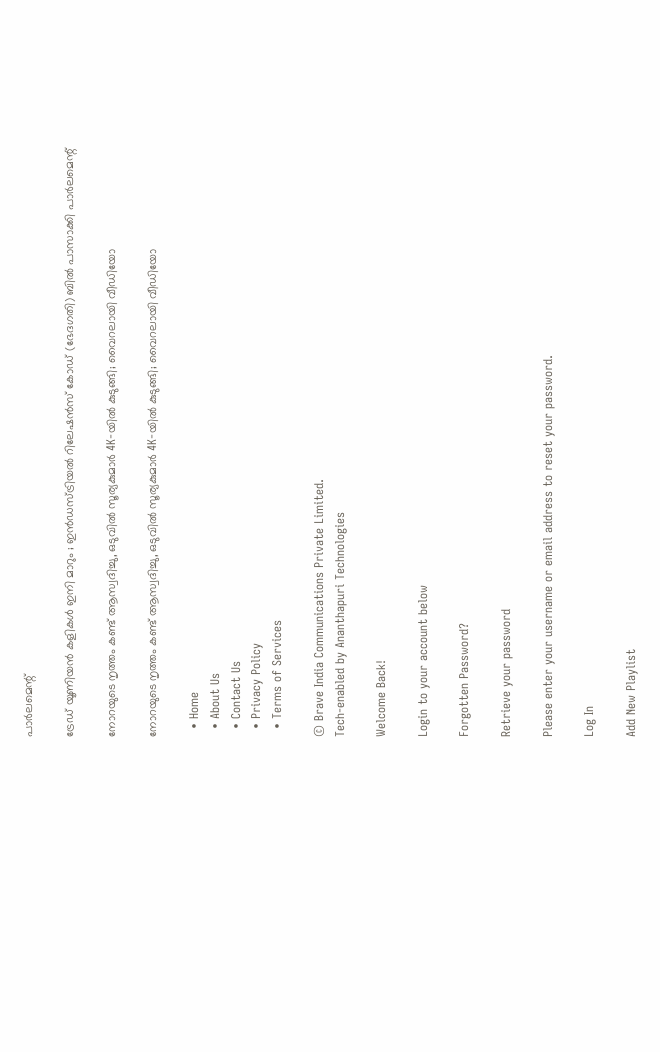പാർലമെന്റ്

ട്രേഡ് യൂണിയൻ കളികൾ ഇനി മാറും ; ഇൻഡസ്ട്രിയൽ റിലേഷൻസ് കോഡ് (ഭേദഗതി) ബിൽ പാസാക്കി പാർലമെന്റ്

നോറയുടെ നൃത്തം കണ്ട് ആസ്വദിച്ചു, ഒടുവിൽ സൂര്യകുമാർ 4K-യിൽ കുടുങ്ങി; വൈറലായി വീഡിയോ

നോറയുടെ നൃത്തം കണ്ട് ആസ്വദിച്ചു, ഒടുവിൽ സൂര്യകുമാർ 4K-യിൽ കുടുങ്ങി; വൈറലായി വീഡിയോ

  • Home
  • About Us
  • Contact Us
  • Privacy Policy
  • Terms of Services

© Brave India Communications Private Limited.
Tech-enabled by Ananthapuri Technologies

Welcome Back!

Login to your account below

Forgotten Password?

Retrieve your password

Please enter your username or email address to reset your password.

Log In

Add New Playlist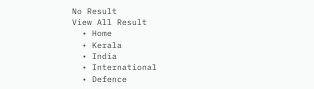No Result
View All Result
  • Home
  • Kerala
  • India
  • International
  • Defence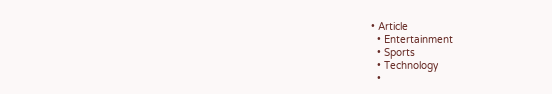• Article
  • Entertainment
  • Sports
  • Technology
  •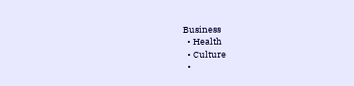Business
  • Health
  • Culture
  •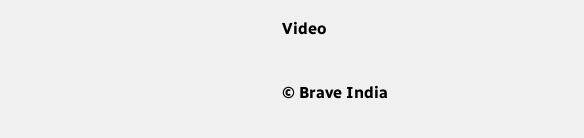Video

© Brave India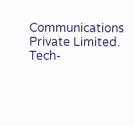Communications Private Limited.
Tech-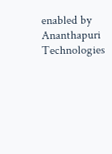enabled by Ananthapuri Technologies